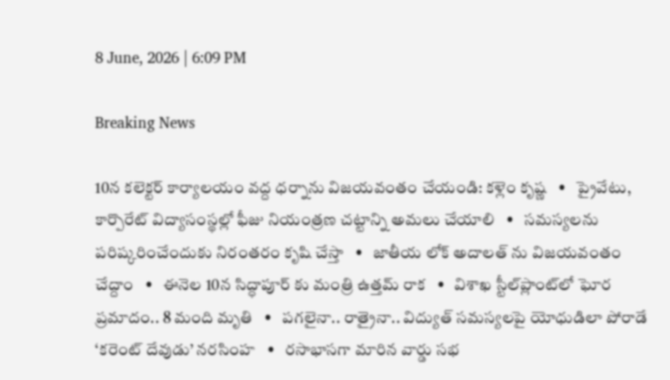8 June, 2026 | 6:09 PM

Breaking News

10న కలెక్టర్ కార్యాలయం వద్ద ధర్నాను విజయవంతం చేయండి: కళ్లెం కృష్ణ   •   ప్రైవేటు, కార్పొరేట్ విద్యాసంస్థల్లో ఫీజు నియంత్రణ చట్టాన్ని అమలు చేయాలి   •   సమస్యలను పరిష్కరించేందుకు నిరంతరం కృషి చేస్తా   •   జాతీయ లోక్ అదాలత్ ను విజయవంతం చేద్దాం   •   ఈనెల 10న సిద్ధాపూర్ కు మంత్రి ఉత్తమ్ రాక   •   విశాఖ స్టీల్‌ప్లాంట్‌లో ఘోర ప్రమాదం.. 8 మంది మృతి   •   పగలైనా.. రాత్రైనా.. విద్యుత్ సమస్యలపై యోధుడిలా పోరాడే ‘కరెంట్ దేవుడు’ నరసింహ   •   రసాభాసగా మారిన వార్డు సభ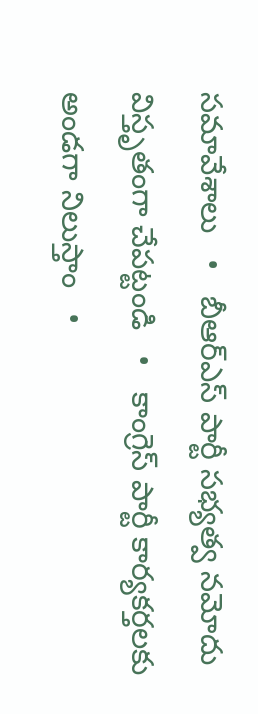సమావేశాలు   •   బీఆర్ఎస్ పార్టీ సభ్యత్వ నమోదు విస్తృతంగా చేపట్టండి   •   కాంగ్రెస్ పార్టీ కార్యకర్తలకు అండగా నిలుస్తాం   •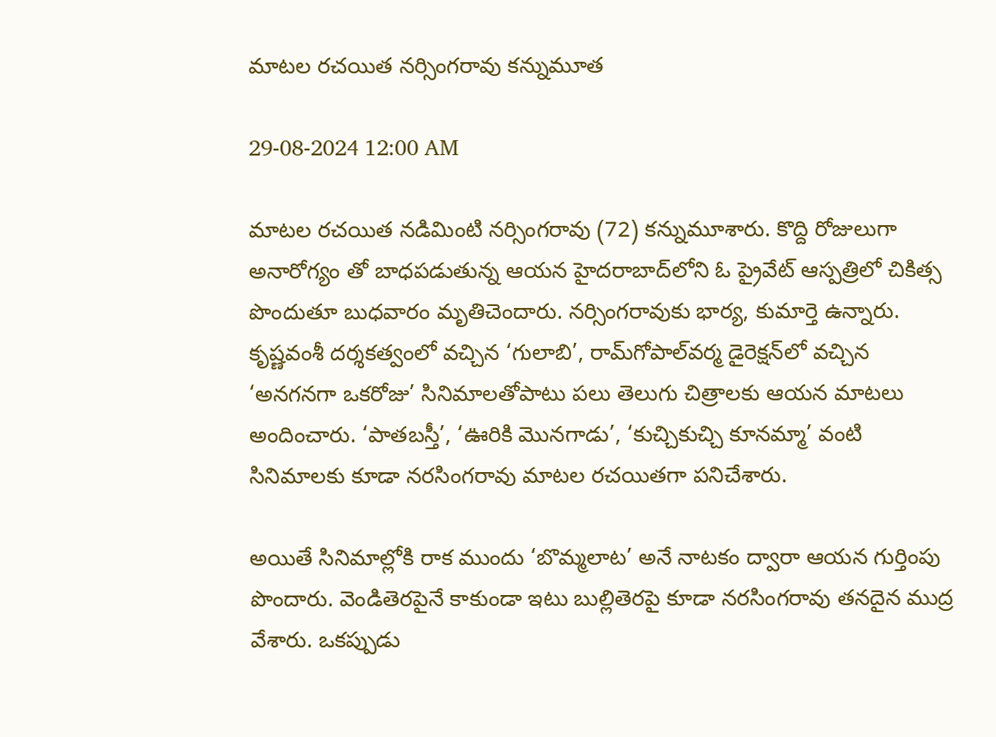మాటల రచయిత నర్సింగరావు కన్నుమూత

29-08-2024 12:00 AM

మాటల రచయిత నడిమింటి నర్సింగరావు (72) కన్నుమూశారు. కొద్ది రోజులుగా అనారోగ్యం తో బాధపడుతున్న ఆయన హైదరాబాద్‌లోని ఓ ప్రైవేట్ ఆస్పత్రిలో చికిత్స పొందుతూ బుధవారం మృతిచెందారు. నర్సింగరావుకు భార్య, కుమార్తె ఉన్నారు. కృష్ణవంశీ దర్శకత్వంలో వచ్చిన ‘గులాబి’, రామ్‌గోపాల్‌వర్మ డైరెక్షన్‌లో వచ్చిన ‘అనగనగా ఒకరోజు’ సినిమాలతోపాటు పలు తెలుగు చిత్రాలకు ఆయన మాటలు అందించారు. ‘పాతబస్తీ’, ‘ఊరికి మొనగాడు’, ‘కుచ్చికుచ్చి కూనమ్మా’ వంటి సినిమాలకు కూడా నరసింగరావు మాటల రచయితగా పనిచేశారు.

అయితే సినిమాల్లోకి రాక ముందు ‘బొమ్మలాట’ అనే నాటకం ద్వారా ఆయన గుర్తింపు పొందారు. వెండితెరపైనే కాకుండా ఇటు బుల్లితెరపై కూడా నరసింగరావు తనదైన ముద్ర వేశారు. ఒకప్పుడు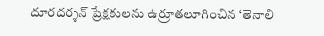దూరదర్శన్ ప్రేక్షకులను ఉర్రూతలూగించిన ‘తెనాలి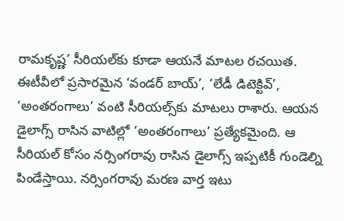రామకృష్ణ’ సీరియల్‌కు కూడా ఆయనే మాటల రచయిత. ఈటీవీలో ప్రసారమైన ‘వండర్ బాయ్’, ‘లేడీ డిటెక్టివ్’, ‘అంతరంగాలు’ వంటి సీరియల్స్‌కు మాటలు రాశారు. ఆయన డైలాగ్స్ రాసిన వాటిల్లో ‘అంతరంగాలు’ ప్రత్యేకమైంది. ఆ సీరియల్ కోసం నర్సింగరావు రాసిన డైలాగ్స్ ఇప్పటికీ గుండెల్ని పిండేస్తాయి. నర్సింగరావు మరణ వార్త ఇటు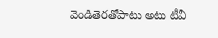వెండితెరతోపాటు అటు టీవీ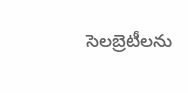సెలబ్రెటీలను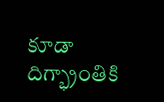కూడా దిగ్భ్రాంతికి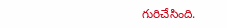గురిచేసింది.